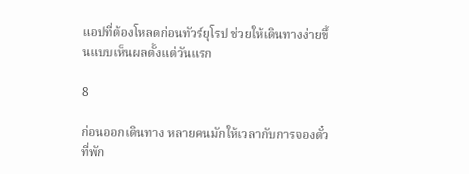แอปที่ต้องโหลดก่อนทัวร์ยุโรป ช่วยให้เดินทางง่ายขึ้นแบบเห็นผลตั้งแต่วันแรก

8

ก่อนออกเดินทาง หลายคนมักให้เวลากับการจองตั๋ว ที่พัก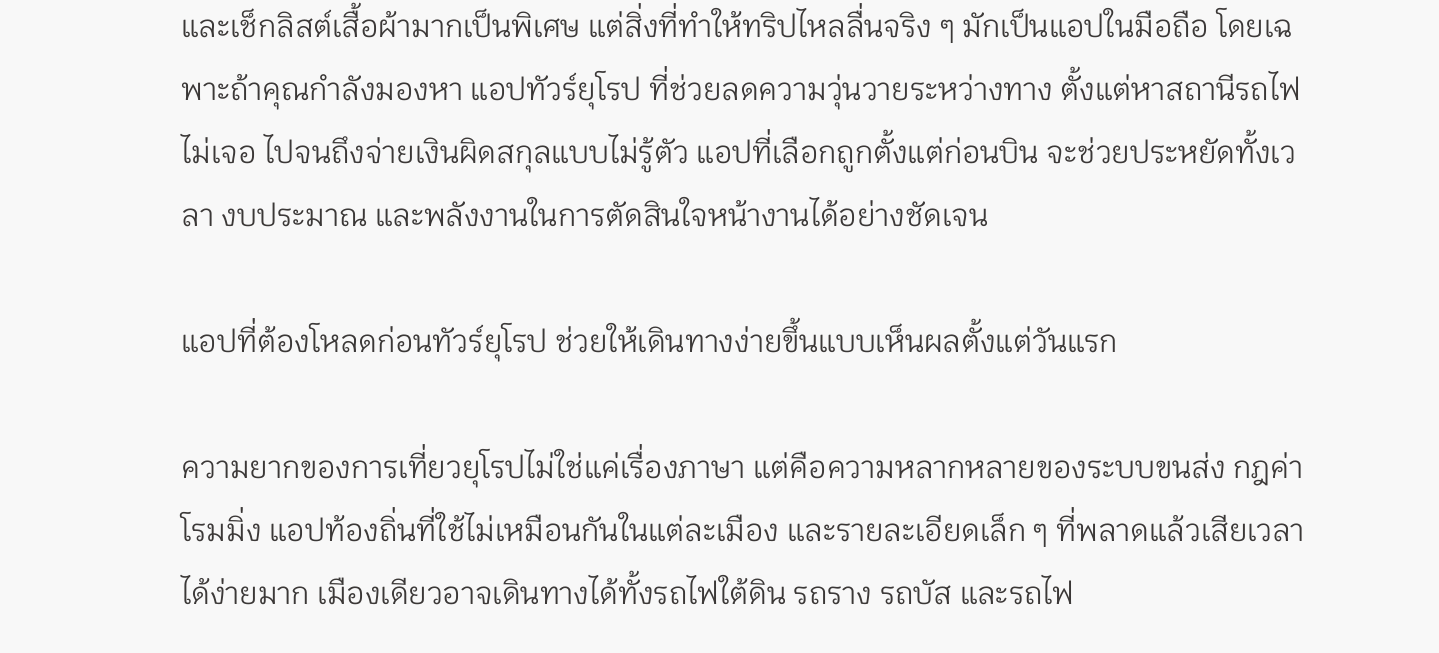และเช็กลิสต์เสื้อผ้ามากเป็นพิเศษ แต่สิ่งที่ทำให้ทริปไหลลื่นจริง ๆ มักเป็นแอปในมือถือ โดยเฉพาะถ้าคุณกำลังมองหา แอปทัวร์ยุโรป ที่ช่วยลดความวุ่นวายระหว่างทาง ตั้งแต่หาสถานีรถไฟไม่เจอ ไปจนถึงจ่ายเงินผิดสกุลแบบไม่รู้ตัว แอปที่เลือกถูกตั้งแต่ก่อนบิน จะช่วยประหยัดทั้งเวลา งบประมาณ และพลังงานในการตัดสินใจหน้างานได้อย่างชัดเจน

แอปที่ต้องโหลดก่อนทัวร์ยุโรป ช่วยให้เดินทางง่ายขึ้นแบบเห็นผลตั้งแต่วันแรก

ความยากของการเที่ยวยุโรปไม่ใช่แค่เรื่องภาษา แต่คือความหลากหลายของระบบขนส่ง กฎค่าโรมมิ่ง แอปท้องถิ่นที่ใช้ไม่เหมือนกันในแต่ละเมือง และรายละเอียดเล็ก ๆ ที่พลาดแล้วเสียเวลาได้ง่ายมาก เมืองเดียวอาจเดินทางได้ทั้งรถไฟใต้ดิน รถราง รถบัส และรถไฟ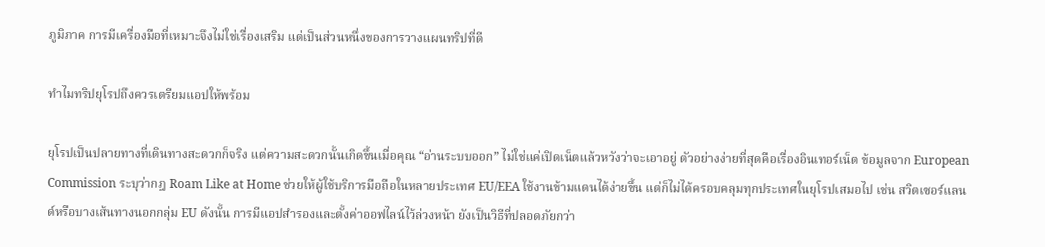ภูมิภาค การมีเครื่องมือที่เหมาะจึงไม่ใช่เรื่องเสริม แต่เป็นส่วนหนึ่งของการวางแผนทริปที่ดี

ทำไมทริปยุโรปถึงควรเตรียมแอปให้พร้อม

ยุโรปเป็นปลายทางที่เดินทางสะดวกก็จริง แต่ความสะดวกนั้นเกิดขึ้นเมื่อคุณ “อ่านระบบออก” ไม่ใช่แค่เปิดเน็ตแล้วหวังว่าจะเอาอยู่ ตัวอย่างง่ายที่สุดคือเรื่องอินเทอร์เน็ต ข้อมูลจาก European Commission ระบุว่ากฎ Roam Like at Home ช่วยให้ผู้ใช้บริการมือถือในหลายประเทศ EU/EEA ใช้งานข้ามแดนได้ง่ายขึ้น แต่ก็ไม่ได้ครอบคลุมทุกประเทศในยุโรปเสมอไป เช่น สวิตเซอร์แลนด์หรือบางเส้นทางนอกกลุ่ม EU ดังนั้น การมีแอปสำรองและตั้งค่าออฟไลน์ไว้ล่วงหน้า ยังเป็นวิธีที่ปลอดภัยกว่า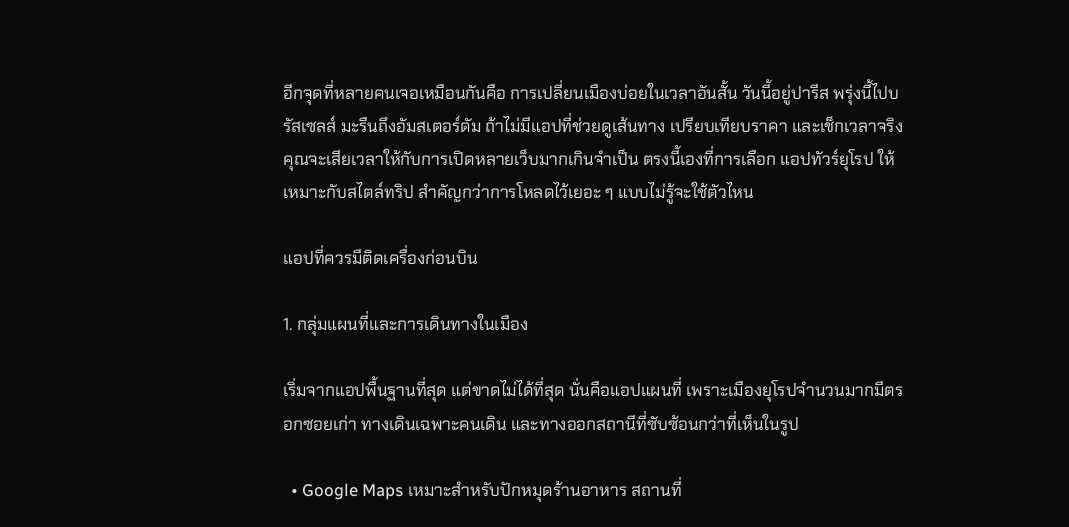อีกจุดที่หลายคนเจอเหมือนกันคือ การเปลี่ยนเมืองบ่อยในเวลาอันสั้น วันนี้อยู่ปารีส พรุ่งนี้ไปบรัสเซลส์ มะรืนถึงอัมสเตอร์ดัม ถ้าไม่มีแอปที่ช่วยดูเส้นทาง เปรียบเทียบราคา และเช็กเวลาจริง คุณจะเสียเวลาให้กับการเปิดหลายเว็บมากเกินจำเป็น ตรงนี้เองที่การเลือก แอปทัวร์ยุโรป ให้เหมาะกับสไตล์ทริป สำคัญกว่าการโหลดไว้เยอะ ๆ แบบไม่รู้จะใช้ตัวไหน

แอปที่ควรมีติดเครื่องก่อนบิน

1. กลุ่มแผนที่และการเดินทางในเมือง

เริ่มจากแอปพื้นฐานที่สุด แต่ขาดไม่ได้ที่สุด นั่นคือแอปแผนที่ เพราะเมืองยุโรปจำนวนมากมีตรอกซอยเก่า ทางเดินเฉพาะคนเดิน และทางออกสถานีที่ซับซ้อนกว่าที่เห็นในรูป

  • Google Maps เหมาะสำหรับปักหมุดร้านอาหาร สถานที่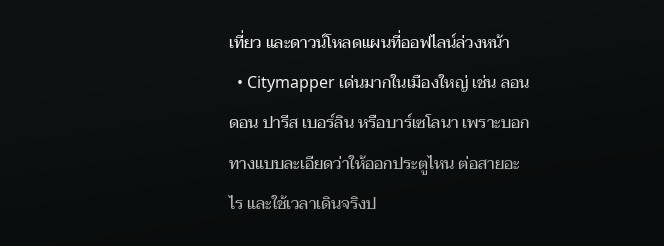เที่ยว และดาวน์โหลดแผนที่ออฟไลน์ล่วงหน้า
  • Citymapper เด่นมากในเมืองใหญ่ เช่น ลอนดอน ปารีส เบอร์ลิน หรือบาร์เซโลนา เพราะบอกทางแบบละเอียดว่าให้ออกประตูไหน ต่อสายอะไร และใช้เวลาเดินจริงป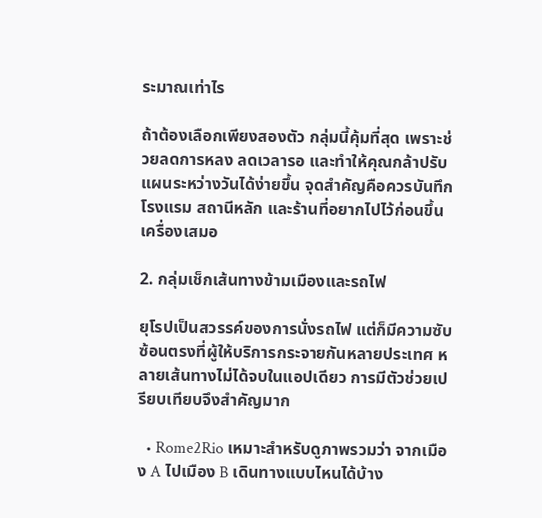ระมาณเท่าไร

ถ้าต้องเลือกเพียงสองตัว กลุ่มนี้คุ้มที่สุด เพราะช่วยลดการหลง ลดเวลารอ และทำให้คุณกล้าปรับแผนระหว่างวันได้ง่ายขึ้น จุดสำคัญคือควรบันทึกโรงแรม สถานีหลัก และร้านที่อยากไปไว้ก่อนขึ้นเครื่องเสมอ

2. กลุ่มเช็กเส้นทางข้ามเมืองและรถไฟ

ยุโรปเป็นสวรรค์ของการนั่งรถไฟ แต่ก็มีความซับซ้อนตรงที่ผู้ให้บริการกระจายกันหลายประเทศ หลายเส้นทางไม่ได้จบในแอปเดียว การมีตัวช่วยเปรียบเทียบจึงสำคัญมาก

  • Rome2Rio เหมาะสำหรับดูภาพรวมว่า จากเมือง A ไปเมือง B เดินทางแบบไหนได้บ้าง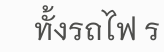ทั้งรถไฟ ร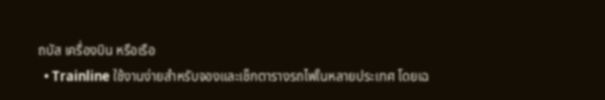ถบัส เครื่องบิน หรือเรือ
  • Trainline ใช้งานง่ายสำหรับจองและเช็กตารางรถไฟในหลายประเทศ โดยเฉ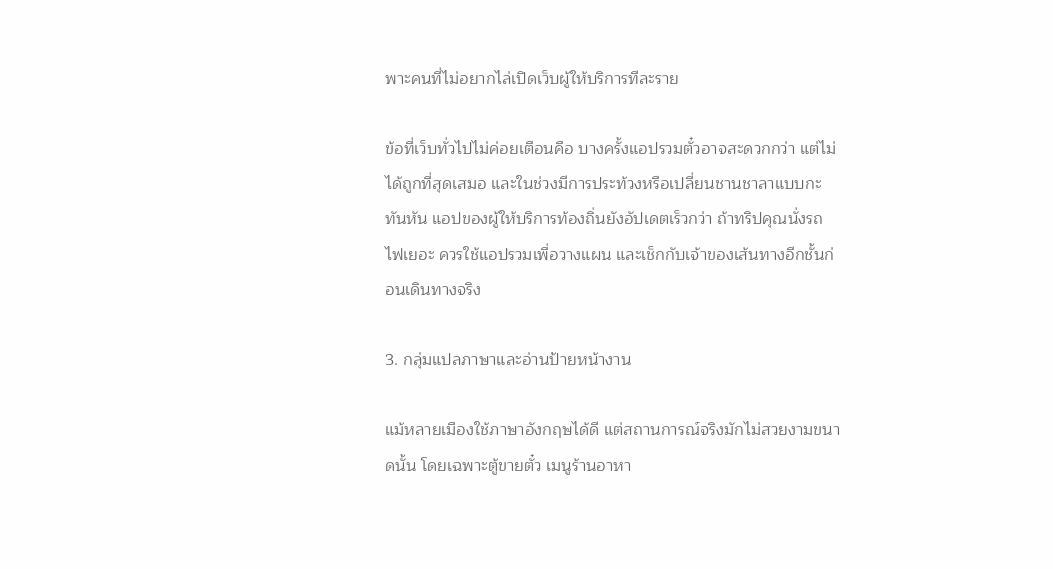พาะคนที่ไม่อยากไล่เปิดเว็บผู้ให้บริการทีละราย

ข้อที่เว็บทั่วไปไม่ค่อยเตือนคือ บางครั้งแอปรวมตั๋วอาจสะดวกกว่า แต่ไม่ได้ถูกที่สุดเสมอ และในช่วงมีการประท้วงหรือเปลี่ยนชานชาลาแบบกะทันหัน แอปของผู้ให้บริการท้องถิ่นยังอัปเดตเร็วกว่า ถ้าทริปคุณนั่งรถไฟเยอะ ควรใช้แอปรวมเพื่อวางแผน และเช็กกับเจ้าของเส้นทางอีกชั้นก่อนเดินทางจริง

3. กลุ่มแปลภาษาและอ่านป้ายหน้างาน

แม้หลายเมืองใช้ภาษาอังกฤษได้ดี แต่สถานการณ์จริงมักไม่สวยงามขนาดนั้น โดยเฉพาะตู้ขายตั๋ว เมนูร้านอาหา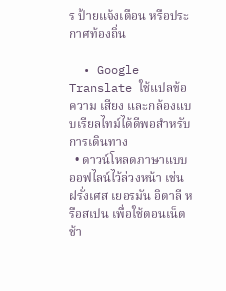ร ป้ายแจ้งเตือน หรือประกาศท้องถิ่น

  • Google Translate ใช้แปลข้อความ เสียง และกล้องแบบเรียลไทม์ได้ดีพอสำหรับการเดินทาง
  • ดาวน์โหลดภาษาแบบออฟไลน์ไว้ล่วงหน้า เช่น ฝรั่งเศส เยอรมัน อิตาลี หรือสเปน เพื่อใช้ตอนเน็ตช้า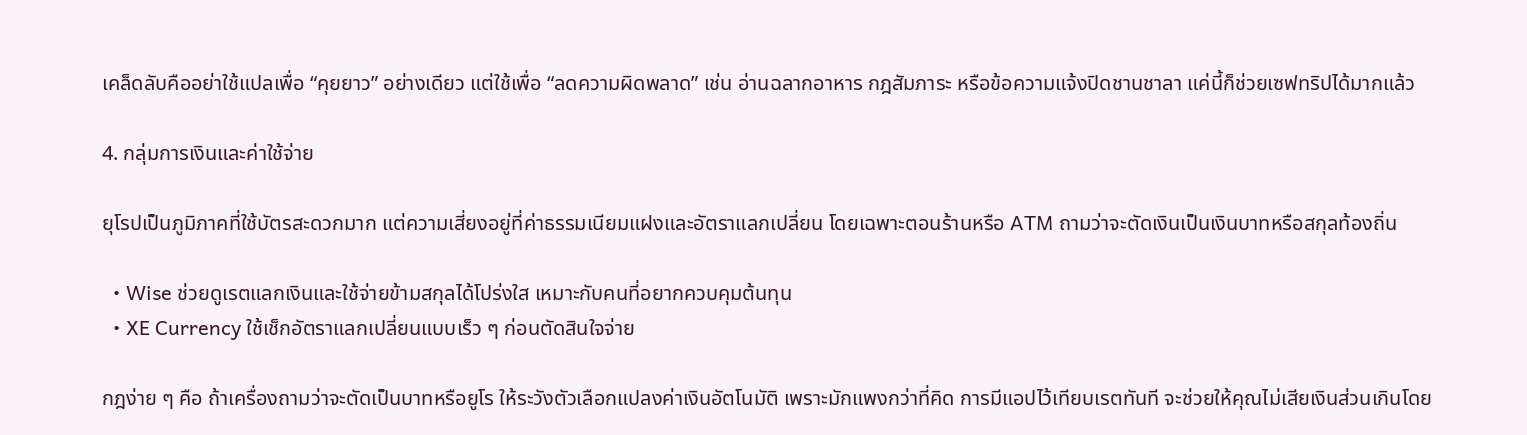เคล็ดลับคืออย่าใช้แปลเพื่อ “คุยยาว” อย่างเดียว แต่ใช้เพื่อ “ลดความผิดพลาด” เช่น อ่านฉลากอาหาร กฎสัมภาระ หรือข้อความแจ้งปิดชานชาลา แค่นี้ก็ช่วยเซฟทริปได้มากแล้ว

4. กลุ่มการเงินและค่าใช้จ่าย

ยุโรปเป็นภูมิภาคที่ใช้บัตรสะดวกมาก แต่ความเสี่ยงอยู่ที่ค่าธรรมเนียมแฝงและอัตราแลกเปลี่ยน โดยเฉพาะตอนร้านหรือ ATM ถามว่าจะตัดเงินเป็นเงินบาทหรือสกุลท้องถิ่น

  • Wise ช่วยดูเรตแลกเงินและใช้จ่ายข้ามสกุลได้โปร่งใส เหมาะกับคนที่อยากควบคุมต้นทุน
  • XE Currency ใช้เช็กอัตราแลกเปลี่ยนแบบเร็ว ๆ ก่อนตัดสินใจจ่าย

กฎง่าย ๆ คือ ถ้าเครื่องถามว่าจะตัดเป็นบาทหรือยูโร ให้ระวังตัวเลือกแปลงค่าเงินอัตโนมัติ เพราะมักแพงกว่าที่คิด การมีแอปไว้เทียบเรตทันที จะช่วยให้คุณไม่เสียเงินส่วนเกินโดย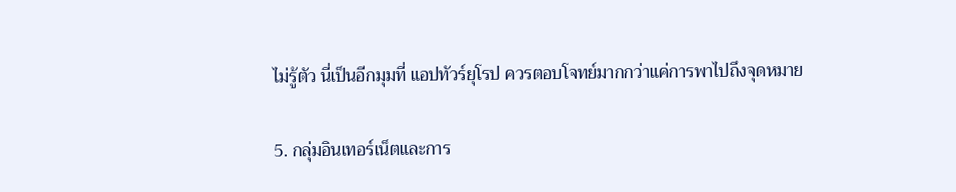ไม่รู้ตัว นี่เป็นอีกมุมที่ แอปทัวร์ยุโรป ควรตอบโจทย์มากกว่าแค่การพาไปถึงจุดหมาย

5. กลุ่มอินเทอร์เน็ตและการ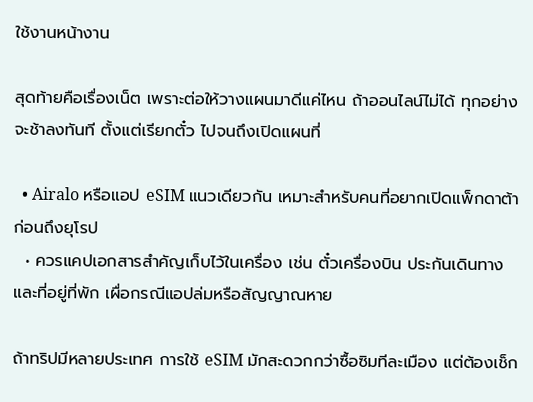ใช้งานหน้างาน

สุดท้ายคือเรื่องเน็ต เพราะต่อให้วางแผนมาดีแค่ไหน ถ้าออนไลน์ไม่ได้ ทุกอย่างจะช้าลงทันที ตั้งแต่เรียกตั๋ว ไปจนถึงเปิดแผนที่

  • Airalo หรือแอป eSIM แนวเดียวกัน เหมาะสำหรับคนที่อยากเปิดแพ็กดาต้าก่อนถึงยุโรป
  • ควรแคปเอกสารสำคัญเก็บไว้ในเครื่อง เช่น ตั๋วเครื่องบิน ประกันเดินทาง และที่อยู่ที่พัก เผื่อกรณีแอปล่มหรือสัญญาณหาย

ถ้าทริปมีหลายประเทศ การใช้ eSIM มักสะดวกกว่าซื้อซิมทีละเมือง แต่ต้องเช็ก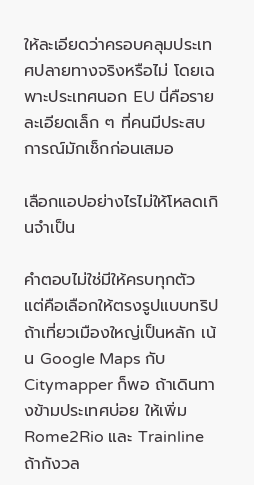ให้ละเอียดว่าครอบคลุมประเทศปลายทางจริงหรือไม่ โดยเฉพาะประเทศนอก EU นี่คือรายละเอียดเล็ก ๆ ที่คนมีประสบการณ์มักเช็กก่อนเสมอ

เลือกแอปอย่างไรไม่ให้โหลดเกินจำเป็น

คำตอบไม่ใช่มีให้ครบทุกตัว แต่คือเลือกให้ตรงรูปแบบทริป ถ้าเที่ยวเมืองใหญ่เป็นหลัก เน้น Google Maps กับ Citymapper ก็พอ ถ้าเดินทางข้ามประเทศบ่อย ให้เพิ่ม Rome2Rio และ Trainline ถ้ากังวล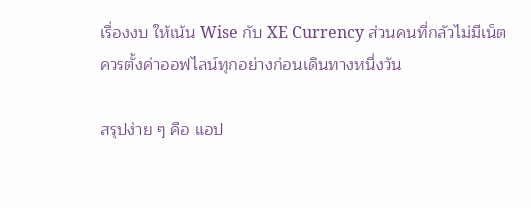เรื่องงบ ให้เน้น Wise กับ XE Currency ส่วนคนที่กลัวไม่มีเน็ต ควรตั้งค่าออฟไลน์ทุกอย่างก่อนเดินทางหนึ่งวัน

สรุปง่าย ๆ คือ แอป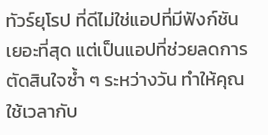ทัวร์ยุโรป ที่ดีไม่ใช่แอปที่มีฟังก์ชันเยอะที่สุด แต่เป็นแอปที่ช่วยลดการตัดสินใจซ้ำ ๆ ระหว่างวัน ทำให้คุณใช้เวลากับ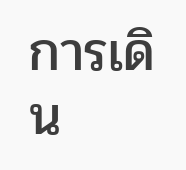การเดิน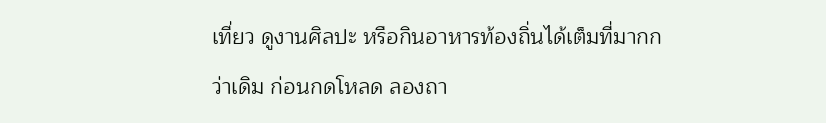เที่ยว ดูงานศิลปะ หรือกินอาหารท้องถิ่นได้เต็มที่มากกว่าเดิม ก่อนกดโหลด ลองถา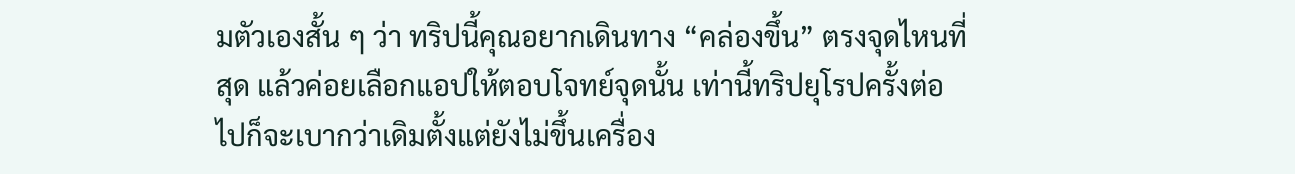มตัวเองสั้น ๆ ว่า ทริปนี้คุณอยากเดินทาง “คล่องขึ้น” ตรงจุดไหนที่สุด แล้วค่อยเลือกแอปให้ตอบโจทย์จุดนั้น เท่านี้ทริปยุโรปครั้งต่อไปก็จะเบากว่าเดิมตั้งแต่ยังไม่ขึ้นเครื่อง